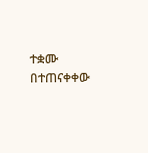ተቋሙ በተጠናቀቀው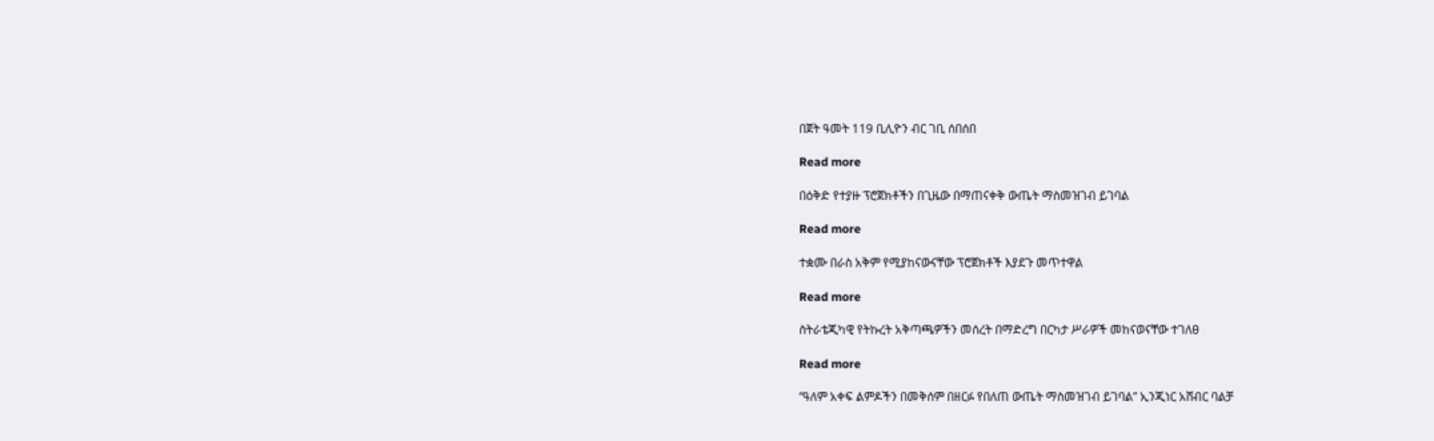በጀት ዓመት 119 ቢሊዮን ብር ገቢ ሰበሰበ

Read more

በዕቅድ የተያዙ ፕሮጀክቶችን በጊዜው በማጠናቀቅ ውጤት ማስመዝገብ ይገባል

Read more

ተቋሙ በራስ አቅም የሚያከናውናቸው ፕሮጀክቶች እያደጉ መጥተዋል

Read more

ስትራቴጂካዊ የትኩረት አቅጣጫዎችን መሰረት በማድረግ በርካታ ሥራዎች መከናወናቸው ተገለፀ

Read more

“ዓለም አቀፍ ልምዶችን በመቅሰም በዘርፉ የበለጠ ውጤት ማስመዝገብ ይገባል” ኢንጂነር አሸብር ባልቻ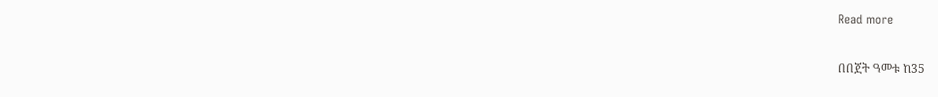Read more

በበጀት ዓመቱ ከ35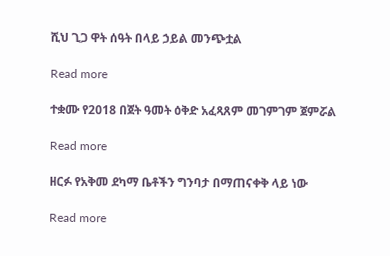ሺህ ጊጋ ዋት ሰዓት በላይ ኃይል መንጭቷል

Read more

ተቋሙ የ2018 በጀት ዓመት ዕቅድ አፈጻጸም መገምገም ጀምሯል

Read more

ዘርፉ የአቅመ ደካማ ቤቶችን ግንባታ በማጠናቀቅ ላይ ነው

Read more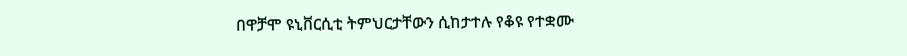በዋቻሞ ዩኒቨርሲቲ ትምህርታቸውን ሲከታተሉ የቆዩ የተቋሙ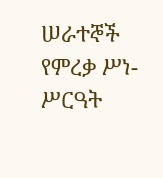ሠራተኞች የምረቃ ሥነ-ሥርዓት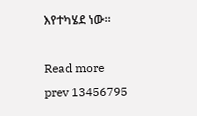እየተካሄደ ነው።

Read more
prev 13456795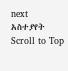next
አስተያየት
Scroll to Top